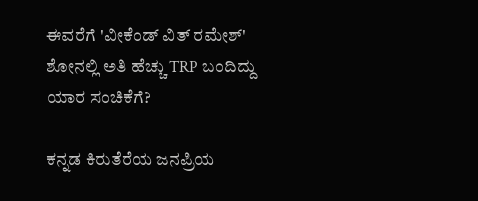ಈವರೆಗೆ 'ವೀಕೆಂಡ್ ವಿತ್ ರಮೇಶ್' ಶೋನಲ್ಲಿ ಅತಿ ಹೆಚ್ಚು TRP ಬಂದಿದ್ದು ಯಾರ ಸಂಚಿಕೆಗೆ?

ಕನ್ನಡ ಕಿರುತೆರೆಯ ಜನಪ್ರಿಯ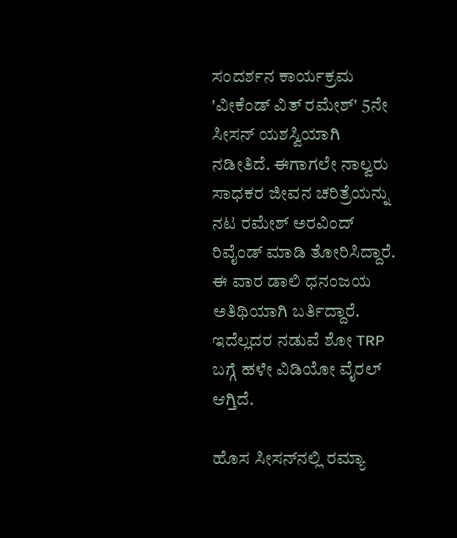ಸಂದರ್ಶನ ಕಾರ್ಯಕ್ರಮ 'ವೀಕೆಂಡ್ ವಿತ್ ರಮೇಶ್' 5ನೇ ಸೀಸನ್ ಯಶಸ್ವಿಯಾಗಿ ನಡೀತಿದೆ. ಈಗಾಗಲೇ ನಾಲ್ವರು ಸಾಧಕರ ಜೀವನ ಚರಿತ್ರೆಯನ್ನು ನಟ ರಮೇಶ್‌ ಅರವಿಂದ್ ರಿವೈಂಡ್ ಮಾಡಿ ತೋರಿಸಿದ್ದಾರೆ. ಈ ವಾರ ಡಾಲಿ ಧನಂಜಯ ಅತಿಥಿಯಾಗಿ ಬರ್ತಿದ್ದಾರೆ. ಇದೆಲ್ಲದರ ನಡುವೆ ಶೋ TRP ಬಗ್ಗೆ ಹಳೇ ವಿಡಿಯೋ ವೈರಲ್ ಆಗ್ತಿದೆ.

ಹೊಸ ಸೀಸನ್‌ನಲ್ಲಿ ರಮ್ಯಾ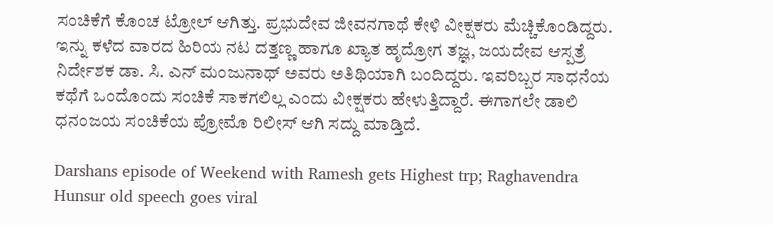ಸಂಚಿಕೆಗೆ ಕೊಂಚ ಟ್ರೋಲ್ ಆಗಿತ್ತು. ಪ್ರಭುದೇವ ಜೀವನಗಾಥೆ ಕೇಳಿ ವೀಕ್ಷಕರು ಮೆಚ್ಚಿಕೊಂಡಿದ್ದರು. ಇನ್ನು ಕಳೆದ ವಾರದ ಹಿರಿಯ ನಟ ದತ್ತಣ್ಣ ಹಾಗೂ ಖ್ಯಾತ ಹೃದ್ರೋಗ ತಜ್ಞ, ಜಯದೇವ ಆಸ್ಪತ್ರೆ ನಿರ್ದೇಶಕ ಡಾ. ಸಿ. ಎನ್ ಮಂಜುನಾಥ್ ಅವರು ಅತಿಥಿಯಾಗಿ ಬಂದಿದ್ದರು. ಇವರಿಬ್ಬರ ಸಾಧನೆಯ ಕಥೆಗೆ ಒಂದೊಂದು ಸಂಚಿಕೆ ಸಾಕಗಲಿಲ್ಲ ಎಂದು ವೀಕ್ಷಕರು ಹೇಳುತ್ತಿದ್ದಾರೆ. ಈಗಾಗಲೇ ಡಾಲಿ ಧನಂಜಯ ಸಂಚಿಕೆಯ ಪ್ರೋಮೊ ರಿಲೀಸ್ ಆಗಿ ಸದ್ದು ಮಾಡ್ತಿದೆ.

Darshans episode of Weekend with Ramesh gets Highest trp; Raghavendra Hunsur old speech goes viral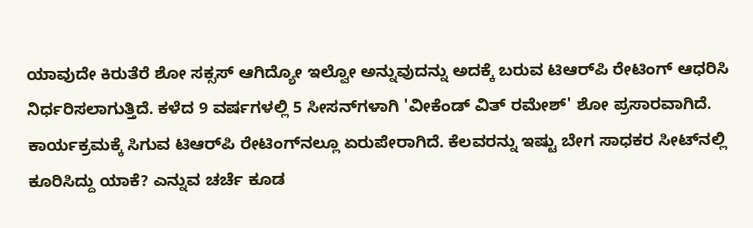ಯಾವುದೇ ಕಿರುತೆರೆ ಶೋ ಸಕ್ಸಸ್ ಆಗಿದ್ಯೋ ಇಲ್ವೋ ಅನ್ನುವುದನ್ನು ಅದಕ್ಕೆ ಬರುವ ಟಿಆರ್‌ಪಿ ರೇಟಿಂಗ್ ಆಧರಿಸಿ ನಿರ್ಧರಿಸಲಾಗುತ್ತಿದೆ. ಕಳೆದ 9 ವರ್ಷಗಳಲ್ಲಿ 5 ಸೀಸನ್‌ಗಳಾಗಿ 'ವೀಕೆಂಡ್ ವಿತ್ ರಮೇಶ್' ಶೋ ಪ್ರಸಾರವಾಗಿದೆ. ಕಾರ್ಯಕ್ರಮಕ್ಕೆ ಸಿಗುವ ಟಿಆರ್‌ಪಿ ರೇಟಿಂಗ್‌ನಲ್ಲೂ ಏರುಪೇರಾಗಿದೆ. ಕೆಲವರನ್ನು ಇಷ್ಟು ಬೇಗ ಸಾಧಕರ ಸೀಟ್‌ನಲ್ಲಿ ಕೂರಿಸಿದ್ದು ಯಾಕೆ? ಎನ್ನುವ ಚರ್ಚೆ ಕೂಡ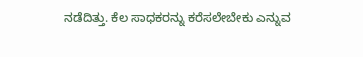ನಡೆದಿತ್ತು. ಕೆಲ ಸಾಧಕರನ್ನು ಕರೆಸಲೇಬೇಕು ಎನ್ನುವ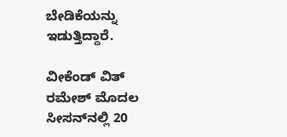ಬೇಡಿಕೆಯನ್ನು ಇಡುತ್ತಿದ್ದಾರೆ.

ವೀಕೆಂಡ್ ವಿತ್ ರಮೇಶ್ ಮೊದಲ ಸೀಸನ್‌ನಲ್ಲಿ 20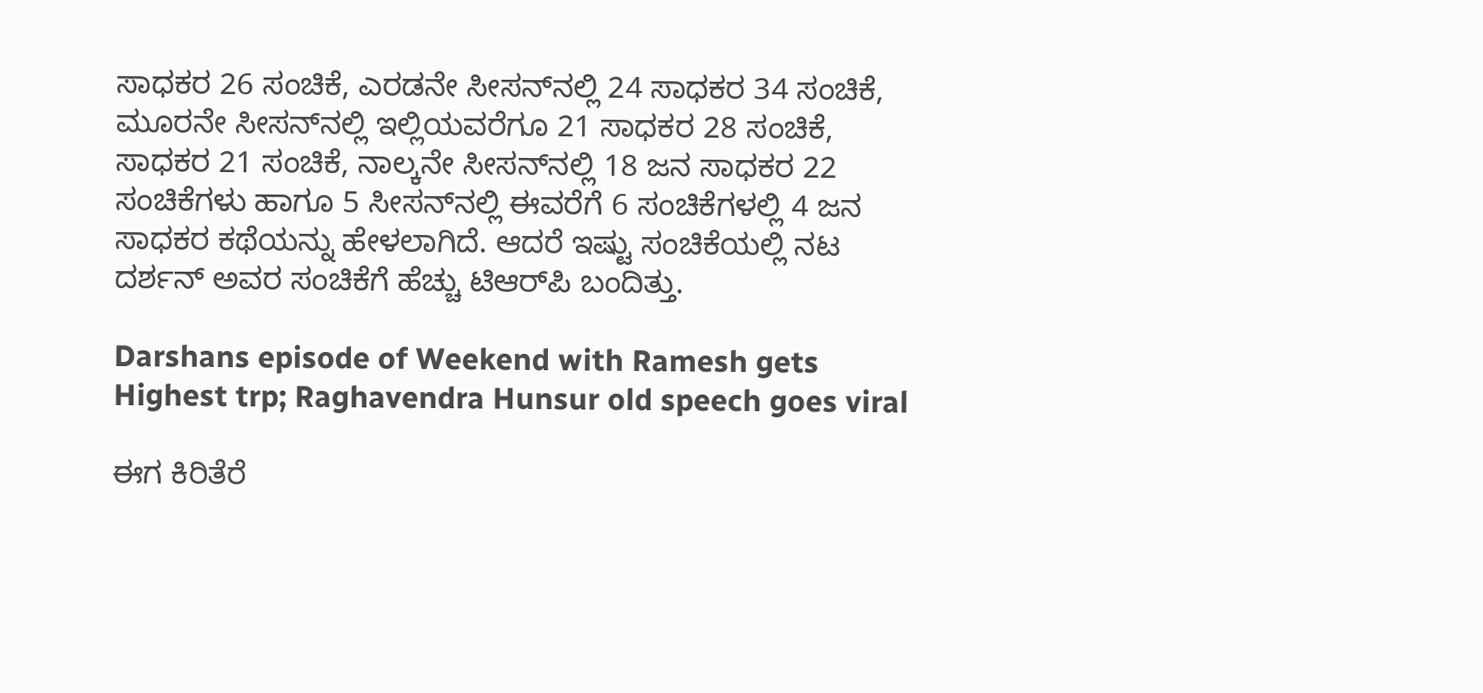ಸಾಧಕರ 26 ಸಂಚಿಕೆ, ಎರಡನೇ ಸೀಸನ್‌ನಲ್ಲಿ 24 ಸಾಧಕರ 34 ಸಂಚಿಕೆ, ಮೂರನೇ ಸೀಸನ್‌ನಲ್ಲಿ ಇಲ್ಲಿಯವರೆಗೂ 21 ಸಾಧಕರ 28 ಸಂಚಿಕೆ, ಸಾಧಕರ 21 ಸಂಚಿಕೆ, ನಾಲ್ಕನೇ ಸೀಸನ್‌ನಲ್ಲಿ 18 ಜನ ಸಾಧಕರ 22 ಸಂಚಿಕೆಗಳು ಹಾಗೂ 5 ಸೀಸನ್‌ನಲ್ಲಿ ಈವರೆಗೆ 6 ಸಂಚಿಕೆಗಳಲ್ಲಿ 4 ಜನ ಸಾಧಕರ ಕಥೆಯನ್ನು ಹೇಳಲಾಗಿದೆ. ಆದರೆ ಇಷ್ಟು ಸಂಚಿಕೆಯಲ್ಲಿ ನಟ ದರ್ಶನ್ ಅವರ ಸಂಚಿಕೆಗೆ ಹೆಚ್ಚು ಟಿಆರ್‌ಪಿ ಬಂದಿತ್ತು.

Darshans episode of Weekend with Ramesh gets Highest trp; Raghavendra Hunsur old speech goes viral

ಈಗ ಕಿರಿತೆರೆ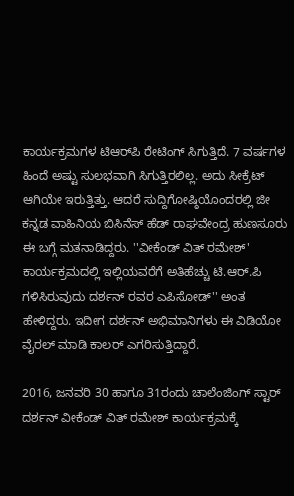ಕಾರ್ಯಕ್ರಮಗಳ ಟಿಆರ್‌ಪಿ ರೇಟಿಂಗ್ ಸಿಗುತ್ತಿದೆ. 7 ವರ್ಷಗಳ ಹಿಂದೆ ಅಷ್ಟು ಸುಲಭವಾಗಿ ಸಿಗುತ್ತಿರಲಿಲ್ಲ. ಅದು ಸೀಕ್ರೆಟ್ ಆಗಿಯೇ ಇರುತ್ತಿತ್ತು. ಆದರೆ ಸುದ್ದಿಗೋಷ್ಠಿಯೊಂದರಲ್ಲಿ ಜೀ ಕನ್ನಡ ವಾಹಿನಿಯ ಬಿಸಿನೆಸ್ ಹೆಡ್ ರಾಘವೇಂದ್ರ ಹುಣಸೂರು ಈ ಬಗ್ಗೆ ಮತನಾಡಿದ್ದರು. ''ವೀಕೆಂಡ್ ವಿತ್ ರಮೇಶ್' ಕಾರ್ಯಕ್ರಮದಲ್ಲಿ ಇಲ್ಲಿಯವರೆಗೆ ಅತಿಹೆಚ್ಚು ಟಿ.ಆರ್.ಪಿ ಗಳಿಸಿರುವುದು ದರ್ಶನ್ ರವರ ಎಪಿಸೋಡ್'' ಅಂತ ಹೇಳಿದ್ದರು. ಇದೀಗ ದರ್ಶನ್ ಅಭಿಮಾನಿಗಳು ಈ ವಿಡಿಯೋ ವೈರಲ್ ಮಾಡಿ ಕಾಲರ್ ಎಗರಿಸುತ್ತಿದ್ದಾರೆ.

2016, ಜನವರಿ 30 ಹಾಗೂ 31ರಂದು ಚಾಲೆಂಜಿಂಗ್ ಸ್ಟಾರ್ ದರ್ಶನ್ ವೀಕೆಂಡ್ ವಿತ್ ರಮೇಶ್ ಕಾರ್ಯಕ್ರಮಕ್ಕೆ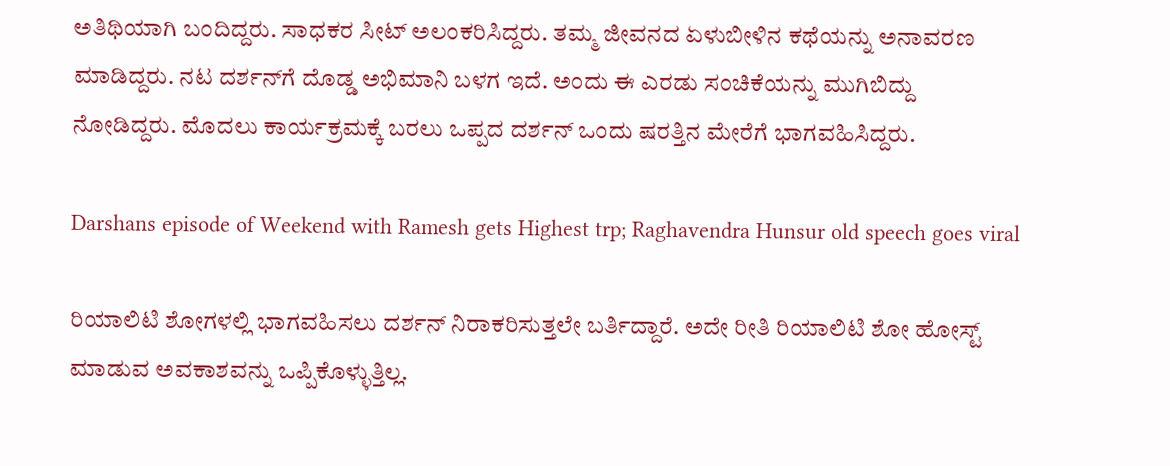ಅತಿಥಿಯಾಗಿ ಬಂದಿದ್ದರು. ಸಾಧಕರ ಸೀಟ್‌ ಅಲಂಕರಿಸಿದ್ದರು. ತಮ್ಮ ಜೀವನದ ಏಳುಬೀಳಿನ ಕಥೆಯನ್ನು ಅನಾವರಣ ಮಾಡಿದ್ದರು. ನಟ ದರ್ಶನ್‌ಗೆ ದೊಡ್ಡ ಅಭಿಮಾನಿ ಬಳಗ ಇದೆ. ಅಂದು ಈ ಎರಡು ಸಂಚಿಕೆಯನ್ನು ಮುಗಿಬಿದ್ದು ನೋಡಿದ್ದರು. ಮೊದಲು ಕಾರ್ಯಕ್ರಮಕ್ಕೆ ಬರಲು ಒಪ್ಪದ ದರ್ಶನ್ ಒಂದು ಷರತ್ತಿನ ಮೇರೆಗೆ ಭಾಗವಹಿಸಿದ್ದರು.

Darshans episode of Weekend with Ramesh gets Highest trp; Raghavendra Hunsur old speech goes viral

ರಿಯಾಲಿಟಿ ಶೋಗಳಲ್ಲಿ ಭಾಗವಹಿಸಲು ದರ್ಶನ್ ನಿರಾಕರಿಸುತ್ತಲೇ ಬರ್ತಿದ್ದಾರೆ. ಅದೇ ರೀತಿ ರಿಯಾಲಿಟಿ ಶೋ ಹೋಸ್ಟ್ ಮಾಡುವ ಅವಕಾಶವನ್ನು ಒಪ್ಪಿಕೊಳ್ಳುತ್ತಿಲ್ಲ.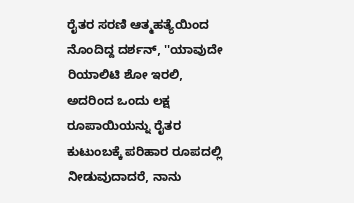ರೈತರ ಸರಣಿ ಆತ್ಮಹತ್ಯೆಯಿಂದ ನೊಂದಿದ್ದ ದರ್ಶನ್, ''ಯಾವುದೇ ರಿಯಾಲಿಟಿ ಶೋ ಇರಲಿ, ಅದರಿಂದ ಒಂದು ಲಕ್ಷ ರೂಪಾಯಿಯನ್ನು ರೈತರ ಕುಟುಂಬಕ್ಕೆ ಪರಿಹಾರ ರೂಪದಲ್ಲಿ ನೀಡುವುದಾದರೆ, ನಾನು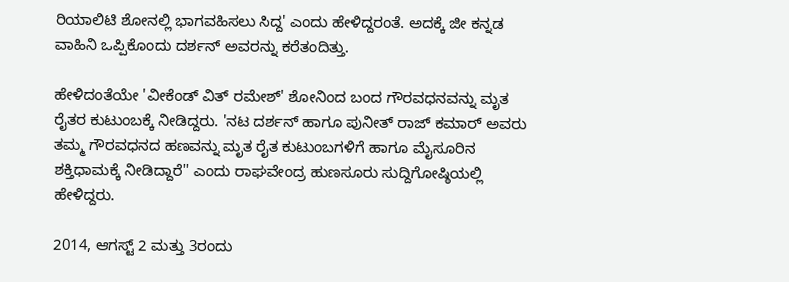ರಿಯಾಲಿಟಿ ಶೋನಲ್ಲಿ ಭಾಗವಹಿಸಲು ಸಿದ್ದ' ಎಂದು ಹೇಳಿದ್ದರಂತೆ. ಅದಕ್ಕೆ ಜೀ ಕನ್ನಡ ವಾಹಿನಿ ಒಪ್ಪಿಕೊಂದು ದರ್ಶನ್ ಅವರನ್ನು ಕರೆತಂದಿತ್ತು.

ಹೇಳಿದಂತೆಯೇ 'ವೀಕೆಂಡ್ ವಿತ್ ರಮೇಶ್' ಶೋನಿಂದ ಬಂದ ಗೌರವಧನವನ್ನು ಮೃತ ರೈತರ ಕುಟುಂಬಕ್ಕೆ ನೀಡಿದ್ದರು. 'ನಟ ದರ್ಶನ್ ಹಾಗೂ ಪುನೀತ್ ರಾಜ್ ಕಮಾರ್ ಅವರು ತಮ್ಮ ಗೌರವಧನದ ಹಣವನ್ನು ಮೃತ ರೈತ ಕುಟುಂಬಗಳಿಗೆ ಹಾಗೂ ಮೈಸೂರಿನ ಶಕ್ತಿಧಾಮಕ್ಕೆ ನೀಡಿದ್ದಾರೆ'' ಎಂದು ರಾಘವೇಂದ್ರ ಹುಣಸೂರು ಸುದ್ದಿಗೋಷ್ಠಿಯಲ್ಲಿ ಹೇಳಿದ್ದರು.

2014, ಆಗಸ್ಟ್ 2 ಮತ್ತು 3ರಂದು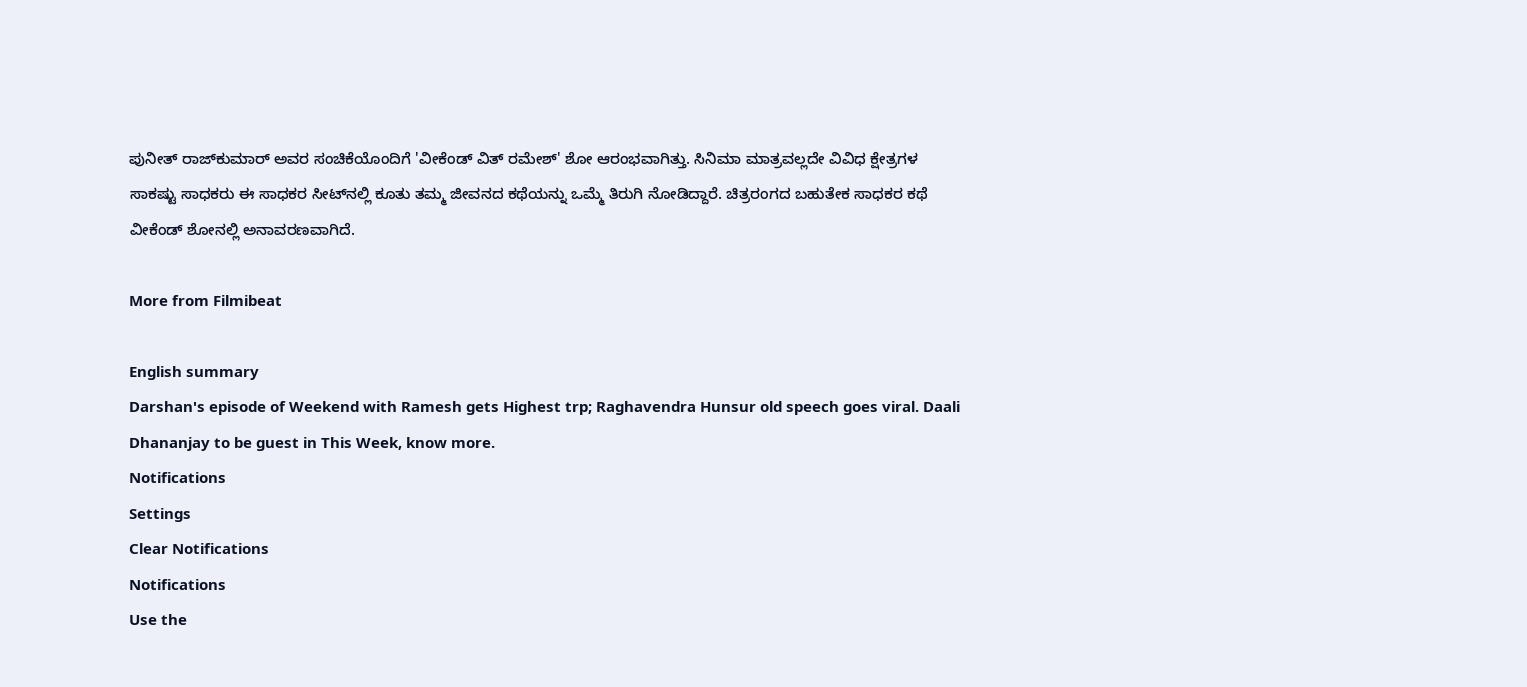ಪುನೀತ್ ರಾಜ್‌ಕುಮಾರ್ ಅವರ ಸಂಚಿಕೆಯೊಂದಿಗೆ 'ವೀಕೆಂಡ್ ವಿತ್ ರಮೇಶ್' ಶೋ ಆರಂಭವಾಗಿತ್ತು. ಸಿನಿಮಾ ಮಾತ್ರವಲ್ಲದೇ ವಿವಿಧ ಕ್ಷೇತ್ರಗಳ ಸಾಕಷ್ಟು ಸಾಧಕರು ಈ ಸಾಧಕರ ಸೀಟ್‌ನಲ್ಲಿ ಕೂತು ತಮ್ಮ ಜೀವನದ ಕಥೆಯನ್ನು ಒಮ್ಮೆ ತಿರುಗಿ ನೋಡಿದ್ದಾರೆ. ಚಿತ್ರರಂಗದ ಬಹುತೇಕ ಸಾಧಕರ ಕಥೆ ವೀಕೆಂಡ್ ಶೋನಲ್ಲಿ ಅನಾವರಣವಾಗಿದೆ.

More from Filmibeat

English summary
Darshan's episode of Weekend with Ramesh gets Highest trp; Raghavendra Hunsur old speech goes viral. Daali Dhananjay to be guest in This Week, know more.
Notifications
Settings
Clear Notifications
Notifications
Use the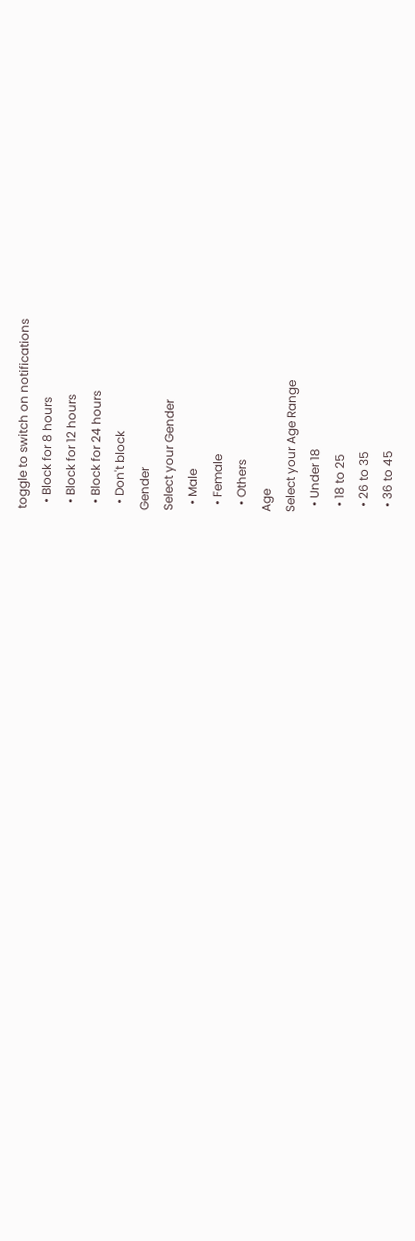toggle to switch on notifications
  • Block for 8 hours
  • Block for 12 hours
  • Block for 24 hours
  • Don't block
Gender
Select your Gender
  • Male
  • Female
  • Others
Age
Select your Age Range
  • Under 18
  • 18 to 25
  • 26 to 35
  • 36 to 45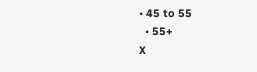• 45 to 55
  • 55+
X